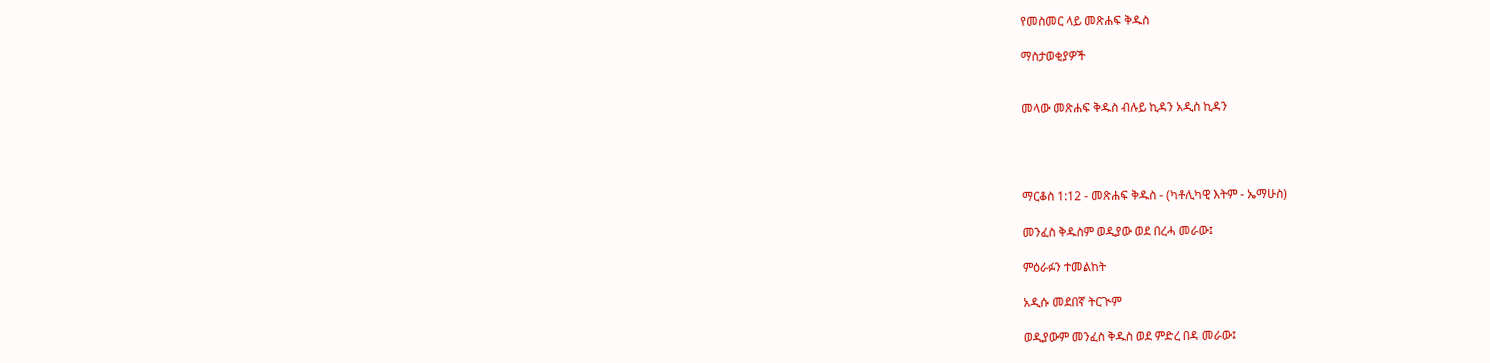የመስመር ላይ መጽሐፍ ቅዱስ

ማስታወቂያዎች


መላው መጽሐፍ ቅዱስ ብሉይ ኪዳን አዲስ ኪዳን




ማርቆስ 1:12 - መጽሐፍ ቅዱስ - (ካቶሊካዊ እትም - ኤማሁስ)

መንፈስ ቅዱስም ወዲያው ወደ በረሓ መራው፤

ምዕራፉን ተመልከት

አዲሱ መደበኛ ትርጒም

ወዲያውም መንፈስ ቅዱስ ወደ ምድረ በዳ መራው፤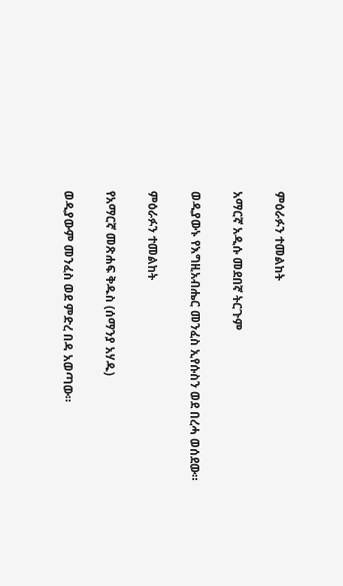ምዕራፉን ተመልከት

አማርኛ አዲሱ መደበኛ ትርጉም

ወዲያውኑ የእግዚአብሔር መንፈስ ኢየሱስን ወደ በረሓ ወሰደው።

ምዕራፉን ተመልከት

የአማርኛ መጽሐፍ ቅዱስ (ሰማንያ አሃዱ)

ወዲያውም መንፈስ ወደ ምድረ በዳ አወጣው።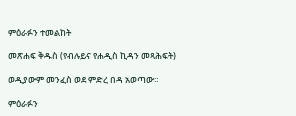ምዕራፉን ተመልከት

መጽሐፍ ቅዱስ (የብሉይና የሐዲስ ኪዳን መጻሕፍት)

ወዲያውም መንፈስ ወደ ምድረ በዳ አወጣው።

ምዕራፉን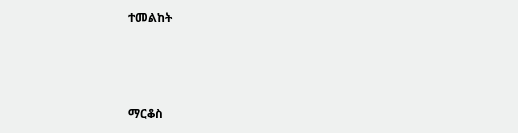ተመልከት



ማርቆስ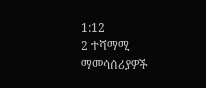1:12
2 ተሻማሚ ማመሳሰሪያዎች